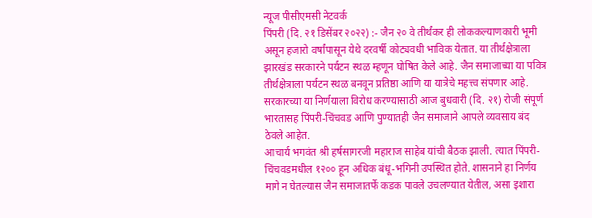न्यूज पीसीएमसी नेटवर्क
पिंपरी (दि. २१ डिसेंबर २०२२) :- जैन २० वे तीर्थंकर ही लोककल्याणकारी भूमी असून हजारो वर्षांपासून येथे दरवर्षी कोट्यवधी भाविक येतात. या तीर्थक्षेत्राला झारखंड सरकारने पर्यटन स्थळ म्हणून घोषित केले आहे. जैन समाजाच्या या पवित्र तीर्थक्षेत्राला पर्यटन स्थळ बनवून प्रतिष्ठा आणि या यात्रेचे महत्त्व संपणार आहे. सरकारच्या या निर्णयाला विरोध करण्यासाठी आज बुधवारी (दि. २१) रोजी संपूर्ण भारतासह पिंपरी-चिंचवड आणि पुण्यातही जैन समाजाने आपले व्यवसाय बंद ठेवले आहेत.
आचार्य भगवंत श्री हर्षसागरजी महाराज साहेब यांची बैठक झाली. त्यात पिंपरी-चिंचवडमधील १२०० हून अधिक बंधू-भगिनी उपस्थित होते. शासनाने हा निर्णय मागे न घेतल्यास जैन समाजातर्फे कडक पावले उचलण्यात येतील, असा इशारा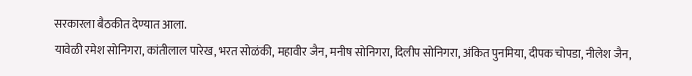सरकारला बैठकीत देण्यात आला.
यावेळी रमेश सोनिगरा, कांतीलाल पारेख, भरत सोळंकी, महावीर जैन, मनीष सोनिगरा, दिलीप सोनिगरा, अंकित पुनमिया, दीपक चोपडा, नीलेश जैन,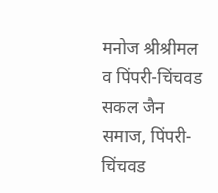मनोज श्रीश्रीमल व पिंपरी-चिंचवड सकल जैन समाज, पिंपरी-चिंचवड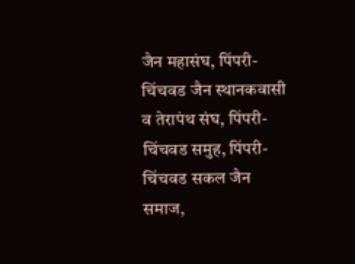जैन महासंघ, पिंपरी-चिंचवड जैन स्थानकवासी व तेरापंथ संघ, पिंपरी-चिंचवड समुह, पिंपरी-चिंचवड सकल जैन समाज,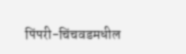पिंपरी-चिंचवडमधील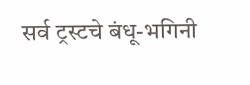सर्व ट्रस्टचे बंधू-भगिनी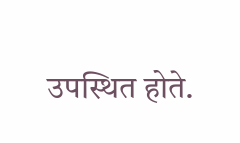उपस्थित होते.